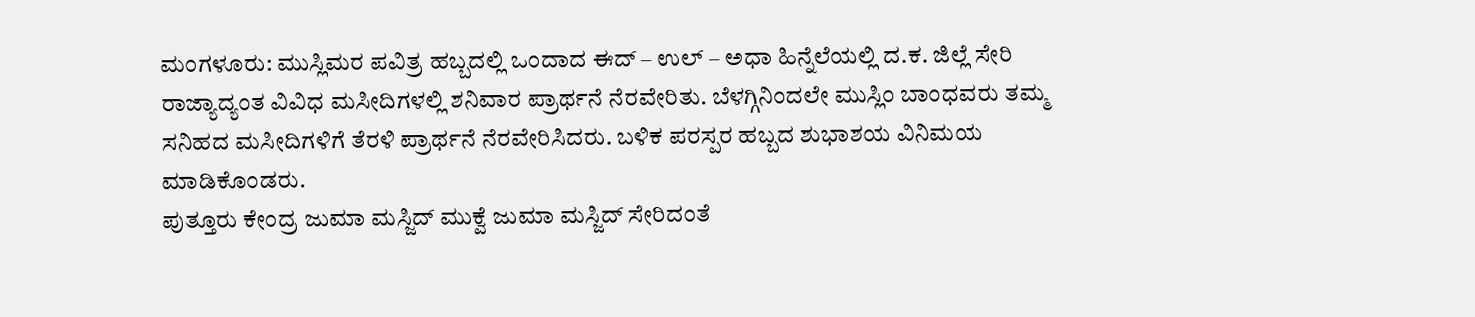ಮಂಗಳೂರು: ಮುಸ್ಲಿಮರ ಪವಿತ್ರ ಹಬ್ಬದಲ್ಲಿ ಒಂದಾದ ಈದ್ – ಉಲ್ – ಅಧಾ ಹಿನ್ನೆಲೆಯಲ್ಲಿ ದ.ಕ. ಜಿಲ್ಲೆ ಸೇರಿ ರಾಜ್ಯಾದ್ಯಂತ ವಿವಿಧ ಮಸೀದಿಗಳಲ್ಲಿ ಶನಿವಾರ ಪ್ರಾರ್ಥನೆ ನೆರವೇರಿತು. ಬೆಳಗ್ಗಿನಿಂದಲೇ ಮುಸ್ಲಿಂ ಬಾಂಧವರು ತಮ್ಮ ಸನಿಹದ ಮಸೀದಿಗಳಿಗೆ ತೆರಳಿ ಪ್ರಾರ್ಥನೆ ನೆರವೇರಿಸಿದರು. ಬಳಿಕ ಪರಸ್ಪರ ಹಬ್ಬದ ಶುಭಾಶಯ ವಿನಿಮಯ ಮಾಡಿಕೊಂಡರು.
ಪುತ್ತೂರು ಕೇಂದ್ರ ಜುಮಾ ಮಸ್ಜಿದ್ ಮುಕ್ವೆ ಜುಮಾ ಮಸ್ಜಿದ್ ಸೇರಿದಂತೆ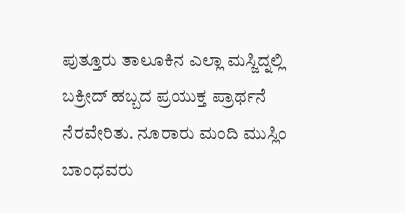ಪುತ್ತೂರು ತಾಲೂಕಿನ ಎಲ್ಲಾ ಮಸ್ಜಿದ್ನಲ್ಲಿ ಬಕ್ರೀದ್ ಹಬ್ಬದ ಪ್ರಯುಕ್ತ ಪ್ರಾರ್ಥನೆ ನೆರವೇರಿತು. ನೂರಾರು ಮಂದಿ ಮುಸ್ಲಿಂ ಬಾಂಧವರು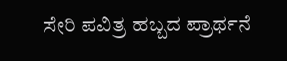ಸೇರಿ ಪವಿತ್ರ ಹಬ್ಬದ ಪ್ರಾರ್ಥನೆ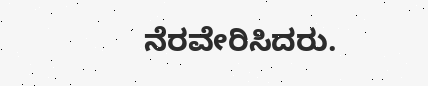ನೆರವೇರಿಸಿದರು.